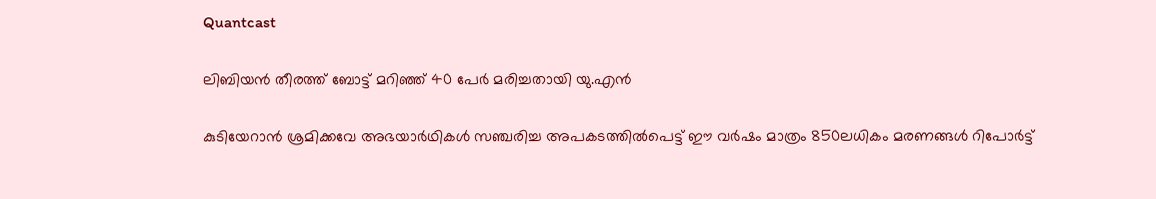Quantcast

ലിബിയന്‍ തീരത്ത് ബോട്ട് മറിഞ്ഞ് 40 പേര്‍ മരിച്ചതായി യു.എന്‍

കുടിയേറാന്‍ ശ്രമിക്കവേ അഭയാര്‍ഥികള്‍ സഞ്ചരിച്ച അപകടത്തില്‍പെട്ട് ഈ വർഷം മാത്രം 850ലധികം മരണങ്ങൾ റിപോര്‍ട്ട്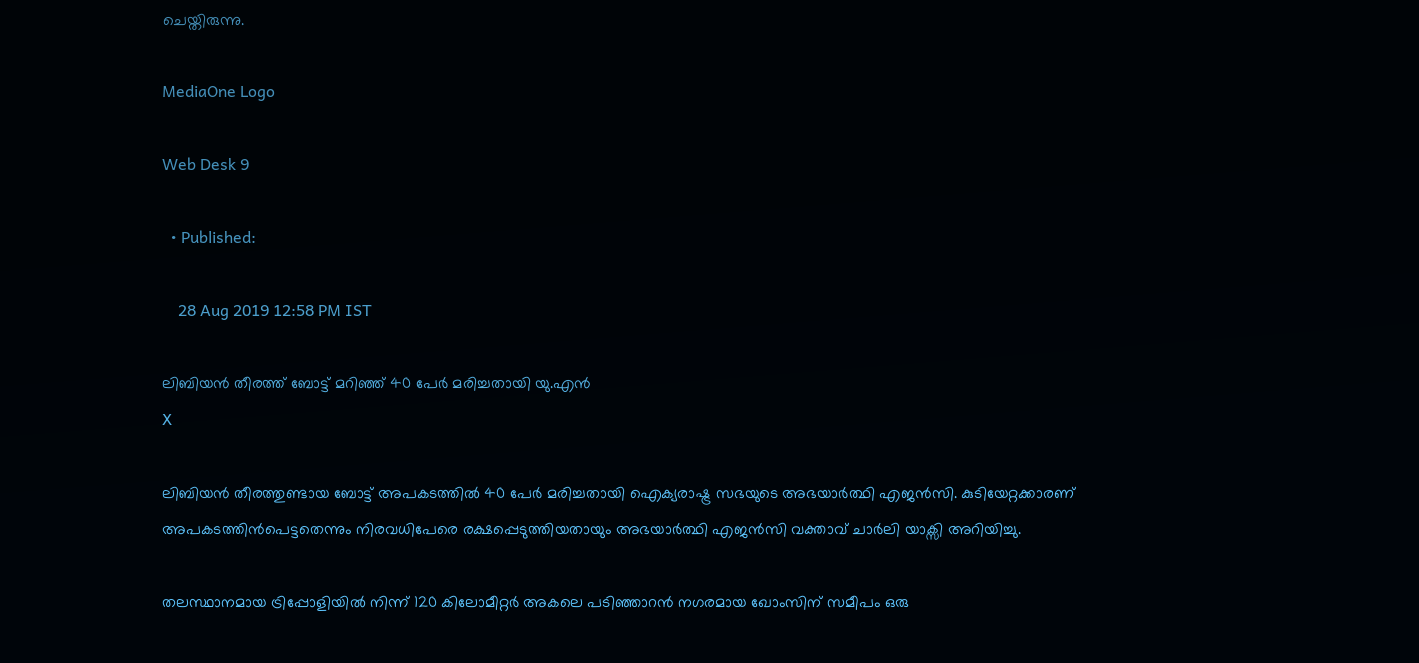ചെയ്തിരുന്നു.

MediaOne Logo

Web Desk 9

  • Published:

    28 Aug 2019 12:58 PM IST

ലിബിയന്‍ തീരത്ത് ബോട്ട് മറിഞ്ഞ് 40 പേര്‍ മരിച്ചതായി യു.എന്‍
X

ലിബിയന്‍ തീരത്തുണ്ടായ ബോട്ട് അപകടത്തില്‍ 40 പേര്‍ മരിച്ചതായി ഐക്യരാഷ്ട്ര സഭയുടെ അഭയാര്‍ത്ഥി എജന്‍സി. കുടിയേറ്റക്കാരണ് അപകടത്തിന്‍പെട്ടതെന്നും നിരവധിപേരെ രക്ഷപ്പെടുത്തിയതായും അഭയാര്‍ത്ഥി എജന്‍സി വക്താവ് ചാർലി യാക്സി അറിയിച്ചു.

തലസ്ഥാനമായ ട്രിപ്പോളിയിൽ നിന്ന് 120 കിലോമീറ്റർ അകലെ പടിഞ്ഞാറൻ നഗരമായ ഖോംസിന് സമീപം ഒരു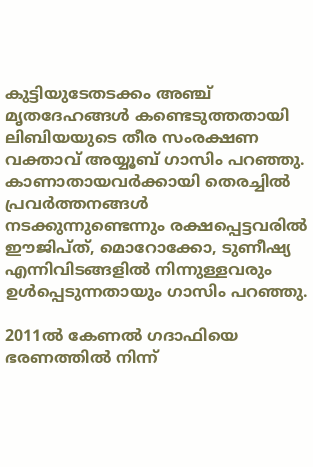കുട്ടിയുടേതടക്കം അഞ്ച് മൃതദേഹങ്ങൾ കണ്ടെടുത്തതായി ലിബിയയുടെ തീര സംരക്ഷണ വക്താവ് അയ്യൂബ് ഗാസിം പറഞ്ഞു. കാണാതായവർക്കായി തെരച്ചിൽ പ്രവർത്തനങ്ങൾ നടക്കുന്നുണ്ടെന്നും രക്ഷപ്പെട്ടവരിൽ ഈജിപ്ത്, മൊറോക്കോ, ടുണീഷ്യ എന്നിവിടങ്ങളിൽ നിന്നുള്ളവരും ഉൾപ്പെടുന്നതായും ഗാസിം പറഞ്ഞു.

2011ല്‍ കേണല്‍ ഗദാഫിയെ ഭരണത്തില്‍ നിന്ന്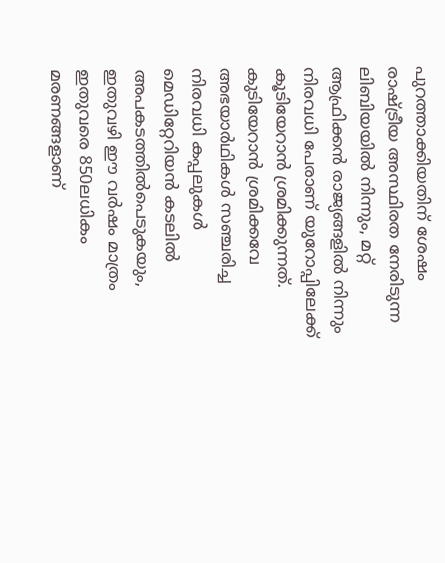പുറത്താക്കിയതിന് ശേഷം രാഷ്ട്രീയ അസ്ഥിരത നേരിടുന്ന ലിബിയയില്‍ നിന്നും, മറ്റ് ആഫ്രിക്കന്‍ രാജ്യങ്ങളില്‍ നിന്നും നിരവധി പേരാണ് യുറോപ്പിലേക്ക് കൂടിയേറാന്‍ ശ്രമിക്കുന്നത്. കുടിയേറാന്‍ ശ്രമിക്കവേ അഭയാര്‍ഥികള്‍ സഞ്ചരിച്ച നിരവധി കപ്പലുകള്‍ മെഡിറ്റേറിയന്‍ കടലില്‍ അപകടത്തില്‍പെടുകയും, ഇതുവഴി ഈ വർഷം മാത്രം ഇതുവരെ 850ലധികം മരണങ്ങളാണ്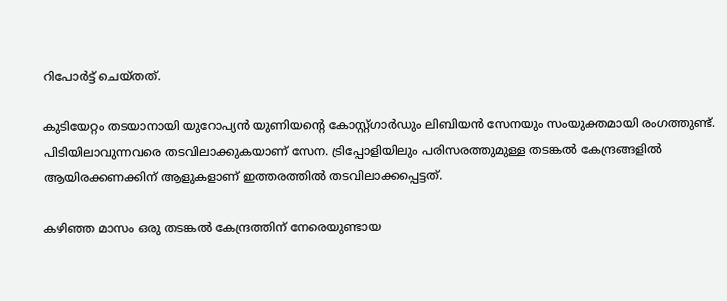റിപോര്‍ട്ട് ചെയ്തത്.

കുടിയേറ്റം തടയാനായി യുറോപ്യന്‍ യുണിയന്റെ കോസ്റ്റ്ഗാര്‍ഡും ലിബിയന്‍ സേനയും സംയുക്തമായി രംഗത്തുണ്ട്. പിടിയിലാവുന്നവരെ തടവിലാക്കുകയാണ് സേന. ട്രിപ്പോളിയിലും പരിസരത്തുമുള്ള തടങ്കല്‍ കേന്ദ്രങ്ങളിൽ ആയിരക്കണക്കിന് ആളുകളാണ് ഇത്തരത്തില്‍ തടവിലാക്കപ്പെട്ടത്.

കഴിഞ്ഞ മാസം ഒരു തടങ്കൽ കേന്ദ്രത്തിന് നേരെയുണ്ടായ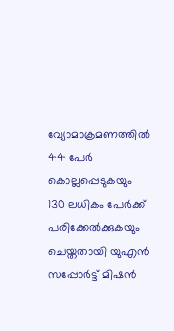വ്യോമാക്രമണത്തിൽ 44 പേര്‍ കൊല്ലപ്പെടുകയും 130 ലധികം പേർക്ക് പരിക്കേൽക്കുകയും ചെയ്തതായി യുഎൻ സപ്പോർട്ട് മിഷന്‍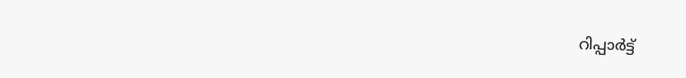റിപ്പാര്‍ട്ട്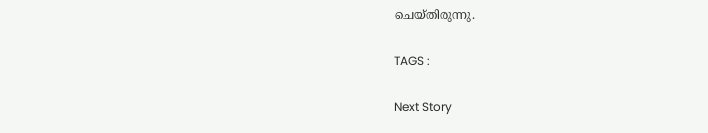ചെയ്തിരുന്നു.

TAGS :

Next Story